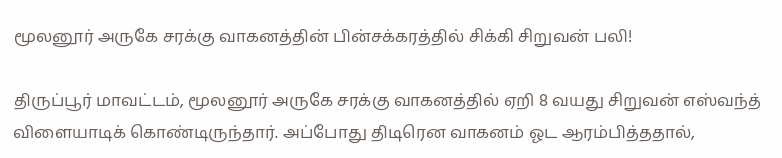மூலனூர் அருகே சரக்கு வாகனத்தின் பின்சக்கரத்தில் சிக்கி சிறுவன் பலி!

திருப்பூர் மாவட்டம், மூலனூர் அருகே சரக்கு வாகனத்தில் ஏறி 8 வயது சிறுவன் எஸ்வந்த் விளையாடிக் கொண்டிருந்தார். அப்போது திடிரென வாகனம் ஓட ஆரம்பித்ததால்,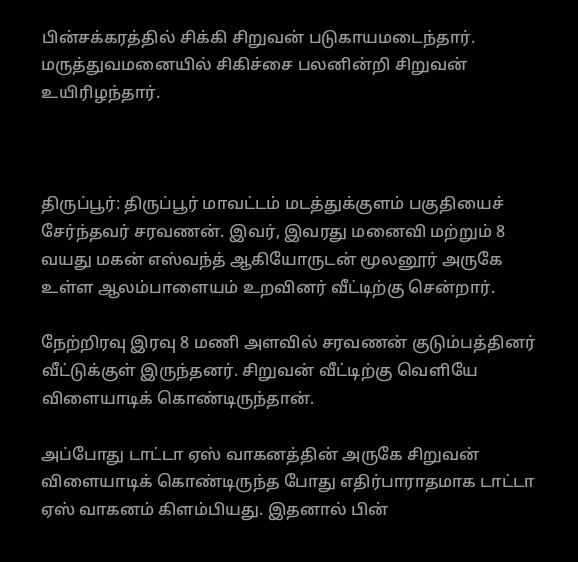பின்சக்கரத்தில் சிக்கி சிறுவன் படுகாயமடைந்தார். மருத்துவமனையில் சிகிச்சை பலனின்றி சிறுவன் உயிரிழந்தார்.



திருப்பூர்: திருப்பூர் மாவட்டம் மடத்துக்குளம் பகுதியைச் சேர்ந்தவர் சரவணன். இவர், இவரது மனைவி மற்றும் 8 வயது மகன் எஸ்வந்த் ஆகியோருடன் மூலனூர் அருகே உள்ள ஆலம்பாளையம் உறவினர் வீட்டிற்கு சென்றார்.

நேற்றிரவு இரவு 8 மணி அளவில் சரவணன் குடும்பத்தினர் வீட்டுக்குள் இருந்தனர். சிறுவன் வீட்டிற்கு வெளியே விளையாடிக் கொண்டிருந்தான்.

அப்போது டாட்டா ஏஸ் வாகனத்தின் அருகே சிறுவன் விளையாடிக் கொண்டிருந்த போது எதிர்பாராதமாக டாட்டா ஏஸ் வாகனம் கிளம்பியது. இதனால் பின்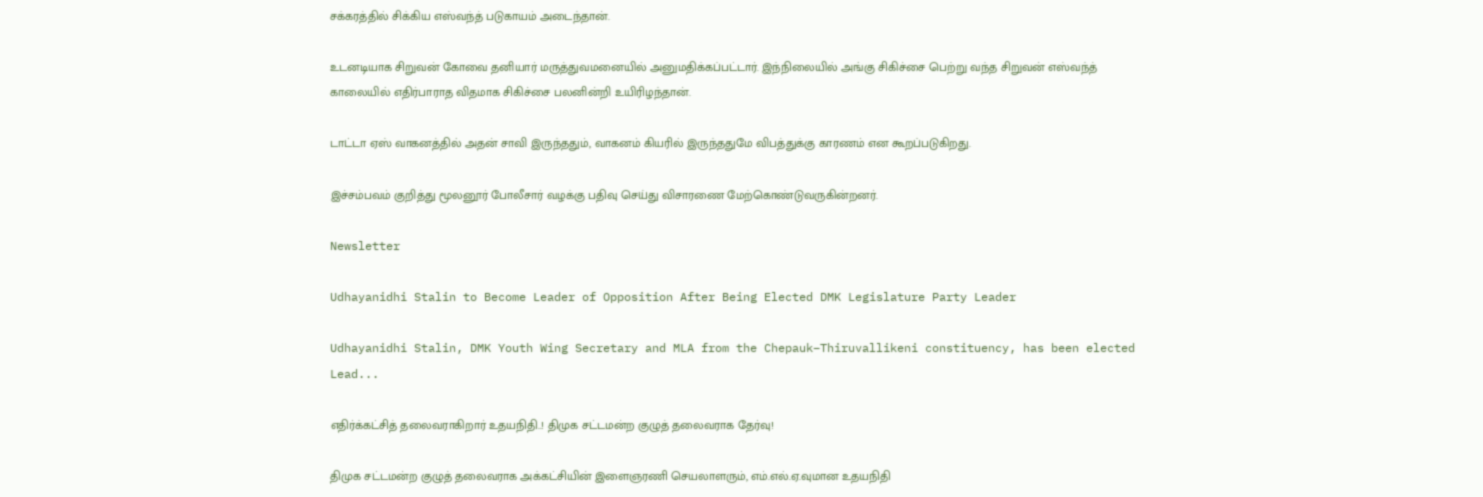சக்கரத்தில் சிக்கிய எஸ்வந்த் படுகாயம் அடைந்தான்.

உடனடியாக சிறுவன் கோவை தனியார் மருத்துவமனையில் அனுமதிக்கப்பட்டார். இந்நிலையில் அங்கு சிகிச்சை பெற்று வந்த சிறுவன் எஸ்வந்த் காலையில் எதிர்பாராத விதமாக சிகிச்சை பலனின்றி உயிரிழந்தான்.

டாட்டா ஏஸ் வாகனத்தில் அதன் சாவி இருந்ததும், வாகனம் கியரில் இருந்ததுமே விபத்துக்கு காரணம் என கூறப்படுகிறது.

இச்சம்பவம் குறித்து மூலனூர் போலீசார் வழக்கு பதிவு செய்து விசாரணை மேற்கொண்டுவருகின்றனர்.

Newsletter

Udhayanidhi Stalin to Become Leader of Opposition After Being Elected DMK Legislature Party Leader

Udhayanidhi Stalin, DMK Youth Wing Secretary and MLA from the Chepauk–Thiruvallikeni constituency, has been elected Lead...

எதிர்க்கட்சித் தலைவராகிறார் உதயநிதி..! திமுக சட்டமன்ற குழுத் தலைவராக தேர்வு!

திமுக சட்டமன்ற குழுத் தலைவராக அக்கட்சியின் இளைஞரணி செயலாளரும், எம்.எல்.ஏ.வுமான உதயநிதி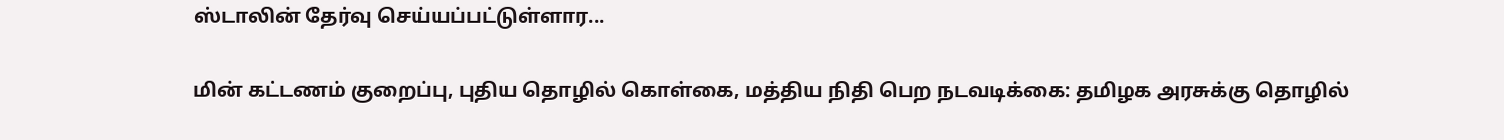ஸ்டாலின் தேர்வு செய்யப்பட்டுள்ளார...

மின் கட்டணம் குறைப்பு, புதிய தொழில் கொள்கை, மத்திய நிதி பெற நடவடிக்கை: தமிழக அரசுக்கு தொழில்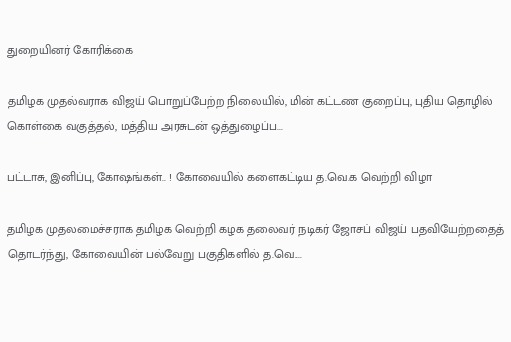துறையினர் கோரிக்கை

தமிழக முதல்வராக விஜய் பொறுப்பேற்ற நிலையில், மின் கட்டண குறைப்பு, புதிய தொழில் கொள்கை வகுத்தல், மத்திய அரசுடன் ஒத்துழைப்ப...

பட்டாசு, இனிப்பு, கோஷங்கள்.. ! கோவையில் களைகட்டிய த.வெ.க வெற்றி விழா

தமிழக முதலமைச்சராக தமிழக வெற்றி கழக தலைவர் நடிகர் ஜோசப் விஜய் பதவியேற்றதைத் தொடர்ந்து, கோவையின் பல்வேறு பகுதிகளில் த.வெ....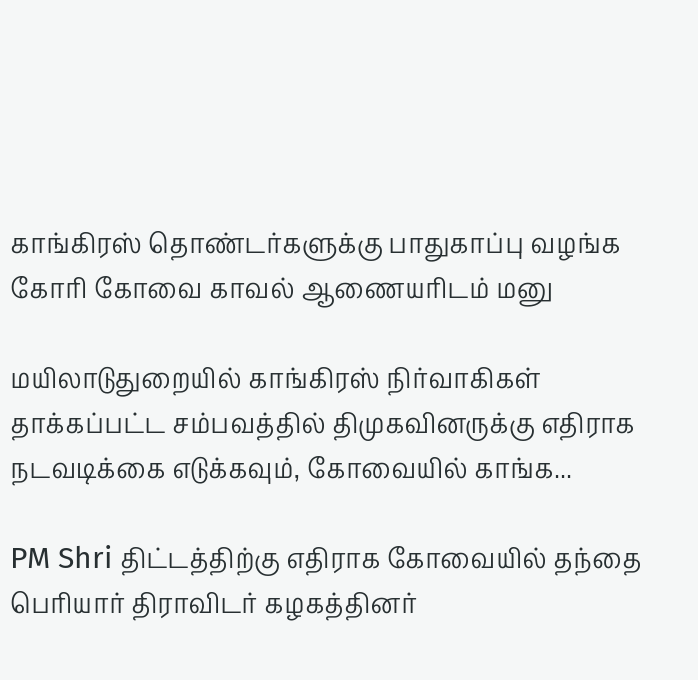காங்கிரஸ் தொண்டர்களுக்கு பாதுகாப்பு வழங்க கோரி கோவை காவல் ஆணையரிடம் மனு

மயிலாடுதுறையில் காங்கிரஸ் நிர்வாகிகள் தாக்கப்பட்ட சம்பவத்தில் திமுகவினருக்கு எதிராக நடவடிக்கை எடுக்கவும், கோவையில் காங்க...

PM Shri திட்டத்திற்கு எதிராக கோவையில் தந்தை பெரியார் திராவிடர் கழகத்தினர்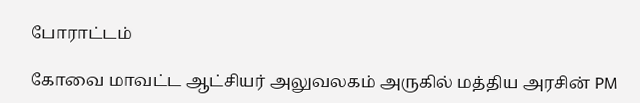போராட்டம்

கோவை மாவட்ட ஆட்சியர் அலுவலகம் அருகில் மத்திய அரசின் PM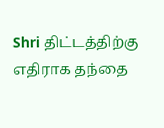Shri திட்டத்திற்கு எதிராக தந்தை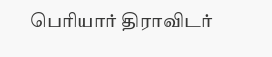பெரியார் திராவிடர்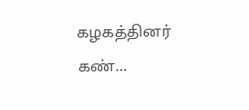கழகத்தினர் கண்...